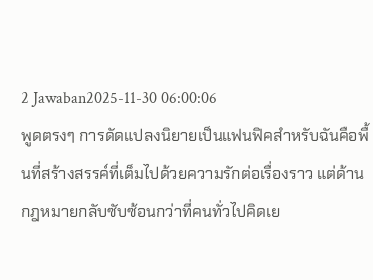2 Jawaban2025-11-30 06:00:06
พูดตรงๆ การดัดแปลงนิยายเป็นแฟนฟิคสำหรับฉันคือพื้นที่สร้างสรรค์ที่เต็มไปด้วยความรักต่อเรื่องราว แต่ด้านกฎหมายกลับซับซ้อนกว่าที่คนทั่วไปคิดเย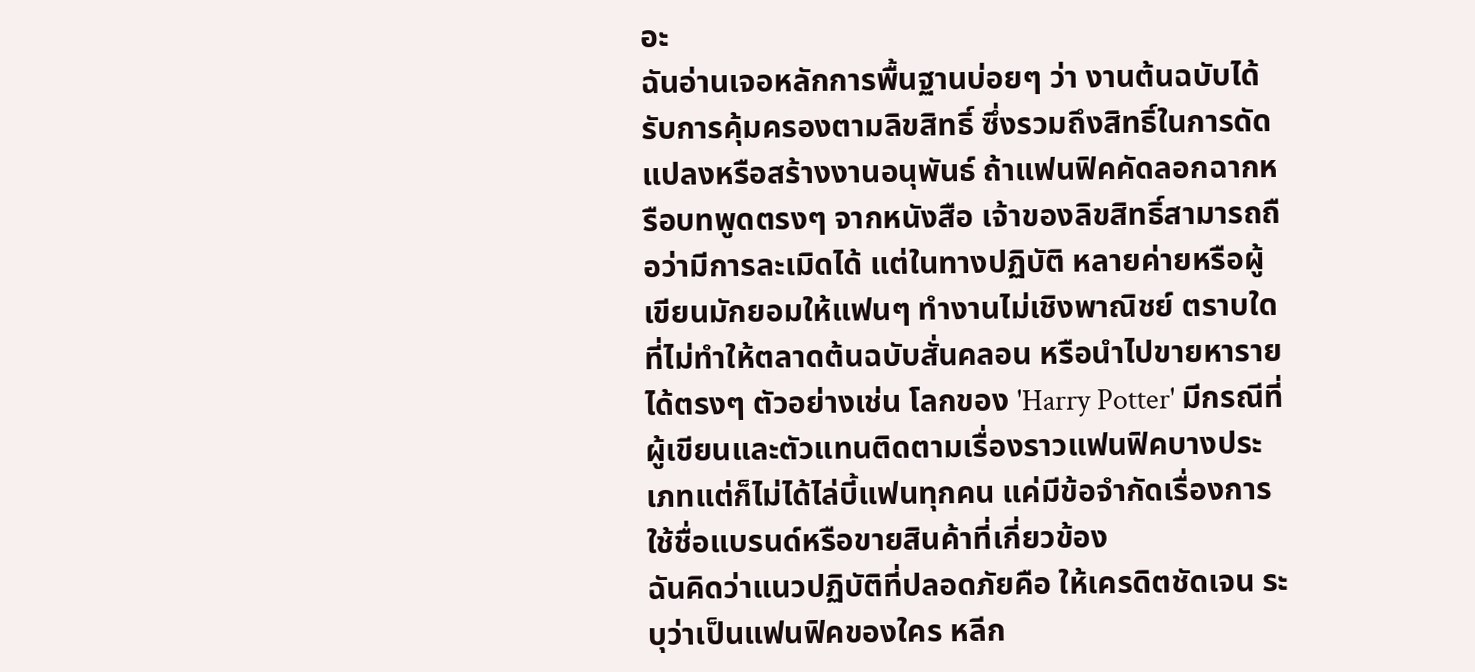อะ
ฉันอ่านเจอหลักการพื้นฐานบ่อยๆ ว่า งานต้นฉบับได้รับการคุ้มครองตามลิขสิทธิ์ ซึ่งรวมถึงสิทธิ์ในการดัดแปลงหรือสร้างงานอนุพันธ์ ถ้าแฟนฟิคคัดลอกฉากหรือบทพูดตรงๆ จากหนังสือ เจ้าของลิขสิทธิ์สามารถถือว่ามีการละเมิดได้ แต่ในทางปฏิบัติ หลายค่ายหรือผู้เขียนมักยอมให้แฟนๆ ทำงานไม่เชิงพาณิชย์ ตราบใดที่ไม่ทำให้ตลาดต้นฉบับสั่นคลอน หรือนำไปขายหารายได้ตรงๆ ตัวอย่างเช่น โลกของ 'Harry Potter' มีกรณีที่ผู้เขียนและตัวแทนติดตามเรื่องราวแฟนฟิคบางประเภทแต่ก็ไม่ได้ไล่บี้แฟนทุกคน แค่มีข้อจำกัดเรื่องการใช้ชื่อแบรนด์หรือขายสินค้าที่เกี่ยวข้อง
ฉันคิดว่าแนวปฏิบัติที่ปลอดภัยคือ ให้เครดิตชัดเจน ระบุว่าเป็นแฟนฟิคของใคร หลีก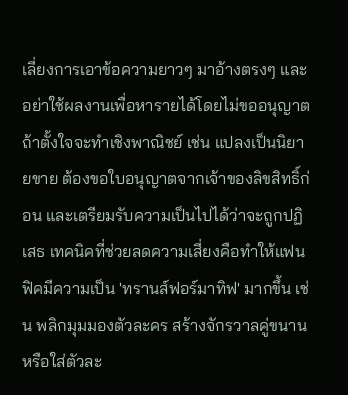เลี่ยงการเอาข้อความยาวๆ มาอ้างตรงๆ และอย่าใช้ผลงานเพื่อหารายได้โดยไม่ขออนุญาต ถ้าตั้งใจจะทำเชิงพาณิชย์ เช่น แปลงเป็นนิยายขาย ต้องขอใบอนุญาตจากเจ้าของลิขสิทธิ์ก่อน และเตรียมรับความเป็นไปได้ว่าจะถูกปฏิเสธ เทคนิคที่ช่วยลดความเสี่ยงคือทำให้แฟนฟิคมีความเป็น 'ทรานส์ฟอร์มาทิฟ' มากขึ้น เช่น พลิกมุมมองตัวละคร สร้างจักรวาลคู่ขนาน หรือใส่ตัวละ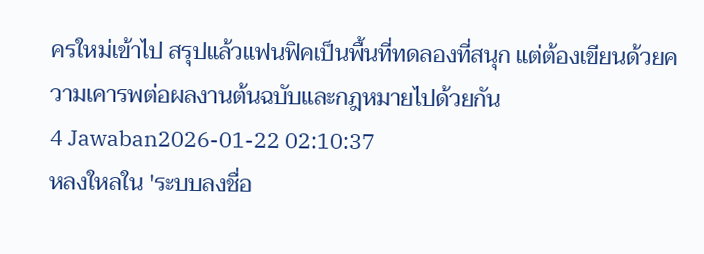ครใหม่เข้าไป สรุปแล้วแฟนฟิคเป็นพื้นที่ทดลองที่สนุก แต่ต้องเขียนด้วยความเคารพต่อผลงานต้นฉบับและกฎหมายไปด้วยกัน
4 Jawaban2026-01-22 02:10:37
หลงใหลใน 'ระบบลงชื่อ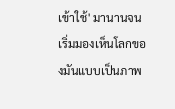เข้าใช้' มานานจนเริ่มมองเห็นโลกของมันแบบเป็นภาพ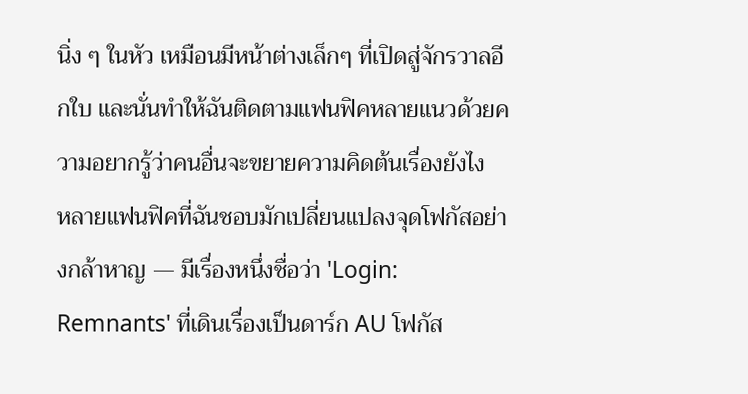นิ่ง ๆ ในหัว เหมือนมีหน้าต่างเล็กๆ ที่เปิดสู่จักรวาลอีกใบ และนั่นทำให้ฉันติดตามแฟนฟิคหลายแนวด้วยความอยากรู้ว่าคนอื่นจะขยายความคิดต้นเรื่องยังไง
หลายแฟนฟิคที่ฉันชอบมักเปลี่ยนแปลงจุดโฟกัสอย่างกล้าหาญ — มีเรื่องหนึ่งชื่อว่า 'Login: Remnants' ที่เดินเรื่องเป็นดาร์ก AU โฟกัส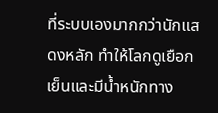ที่ระบบเองมากกว่านักแสดงหลัก ทำให้โลกดูเยือกเย็นและมีน้ำหนักทาง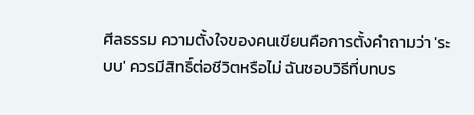ศีลธรรม ความตั้งใจของคนเขียนคือการตั้งคำถามว่า 'ระบบ' ควรมีสิทธิ์ต่อชีวิตหรือไม่ ฉันชอบวิธีที่บทบร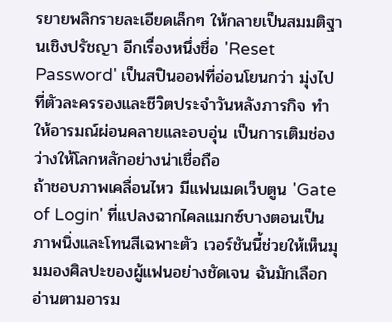รยายพลิกรายละเอียดเล็กๆ ให้กลายเป็นสมมติฐานเชิงปรัชญา อีกเรื่องหนึ่งชื่อ 'Reset Password' เป็นสปินออฟที่อ่อนโยนกว่า มุ่งไปที่ตัวละครรองและชีวิตประจำวันหลังภารกิจ ทำให้อารมณ์ผ่อนคลายและอบอุ่น เป็นการเติมช่องว่างให้โลกหลักอย่างน่าเชื่อถือ
ถ้าชอบภาพเคลื่อนไหว มีแฟนเมดเว็บตูน 'Gate of Login' ที่แปลงฉากไคลแมกซ์บางตอนเป็นภาพนิ่งและโทนสีเฉพาะตัว เวอร์ชันนี้ช่วยให้เห็นมุมมองศิลปะของผู้แฟนอย่างชัดเจน ฉันมักเลือกอ่านตามอารม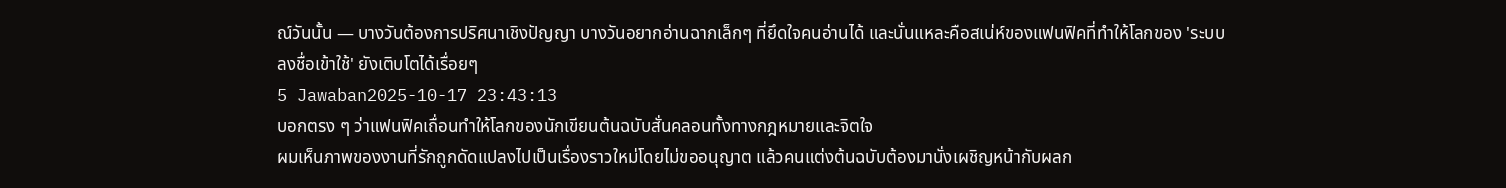ณ์วันนั้น — บางวันต้องการปริศนาเชิงปัญญา บางวันอยากอ่านฉากเล็กๆ ที่ยึดใจคนอ่านได้ และนั่นแหละคือสเน่ห์ของแฟนฟิคที่ทำให้โลกของ 'ระบบลงชื่อเข้าใช้' ยังเติบโตได้เรื่อยๆ
5 Jawaban2025-10-17 23:43:13
บอกตรง ๆ ว่าแฟนฟิคเถื่อนทำให้โลกของนักเขียนต้นฉบับสั่นคลอนทั้งทางกฎหมายและจิตใจ
ผมเห็นภาพของงานที่รักถูกดัดแปลงไปเป็นเรื่องราวใหม่โดยไม่ขออนุญาต แล้วคนแต่งต้นฉบับต้องมานั่งเผชิญหน้ากับผลก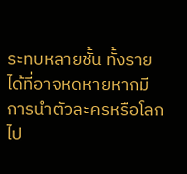ระทบหลายชั้น ทั้งรายได้ที่อาจหดหายหากมีการนำตัวละครหรือโลกไป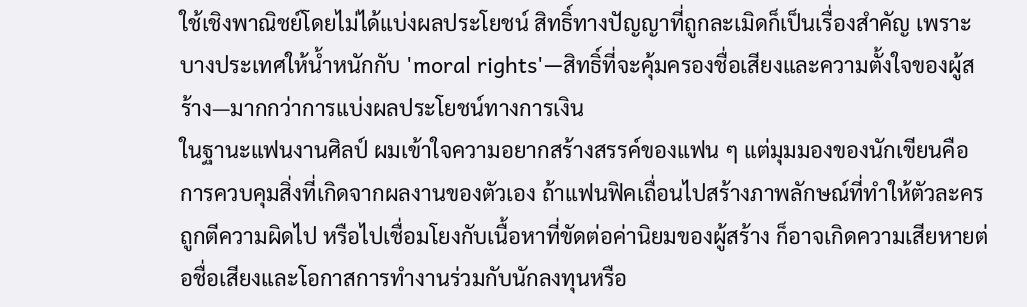ใช้เชิงพาณิชย์โดยไม่ได้แบ่งผลประโยชน์ สิทธิ์ทางปัญญาที่ถูกละเมิดก็เป็นเรื่องสำคัญ เพราะบางประเทศให้น้ำหนักกับ 'moral rights'—สิทธิ์ที่จะคุ้มครองชื่อเสียงและความตั้งใจของผู้สร้าง—มากกว่าการแบ่งผลประโยชน์ทางการเงิน
ในฐานะแฟนงานศิลป์ ผมเข้าใจความอยากสร้างสรรค์ของแฟน ๆ แต่มุมมองของนักเขียนคือการควบคุมสิ่งที่เกิดจากผลงานของตัวเอง ถ้าแฟนฟิคเถื่อนไปสร้างภาพลักษณ์ที่ทำให้ตัวละครถูกตีความผิดไป หรือไปเชื่อมโยงกับเนื้อหาที่ขัดต่อค่านิยมของผู้สร้าง ก็อาจเกิดความเสียหายต่อชื่อเสียงและโอกาสการทำงานร่วมกับนักลงทุนหรือ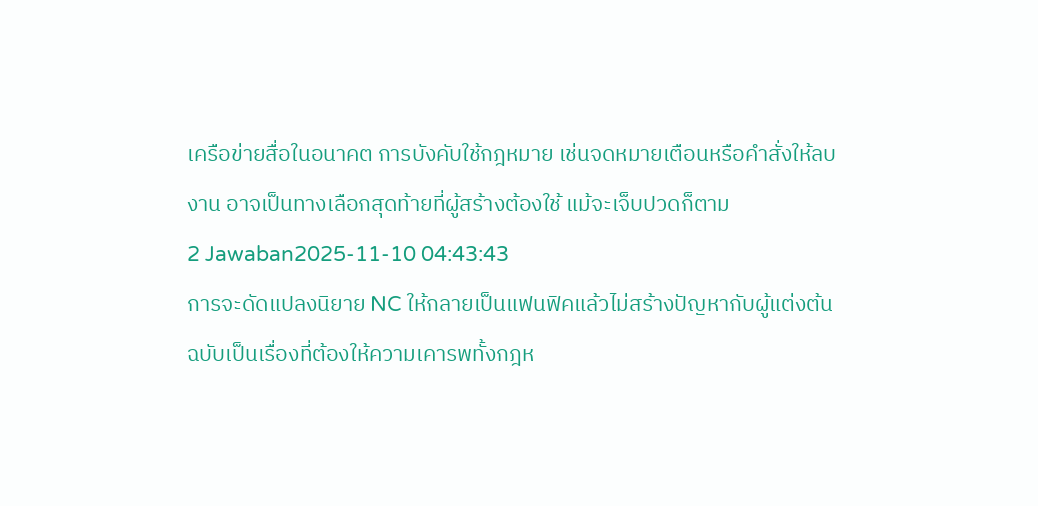เครือข่ายสื่อในอนาคต การบังคับใช้กฎหมาย เช่นจดหมายเตือนหรือคำสั่งให้ลบงาน อาจเป็นทางเลือกสุดท้ายที่ผู้สร้างต้องใช้ แม้จะเจ็บปวดก็ตาม
2 Jawaban2025-11-10 04:43:43
การจะดัดแปลงนิยาย NC ให้กลายเป็นแฟนฟิคแล้วไม่สร้างปัญหากับผู้แต่งต้นฉบับเป็นเรื่องที่ต้องให้ความเคารพทั้งกฎห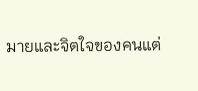มายและจิตใจของคนแต่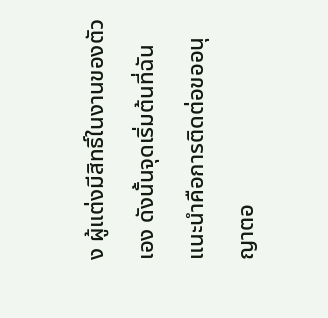ง ผู้แต่งมีสิทธิ์ในงานของตัวเอง ดังนั้นจุดเริ่มต้นที่ฉันแนะนำคือการติดต่อขออนุญาตอ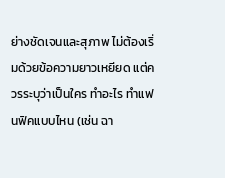ย่างชัดเจนและสุภาพ ไม่ต้องเริ่มด้วยข้อความยาวเหยียด แต่ควรระบุว่าเป็นใคร ทำอะไร ทำแฟนฟิคแบบไหน (เช่น ฉา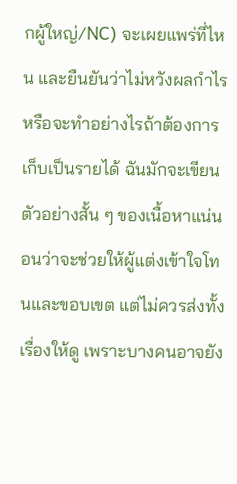กผู้ใหญ่/NC) จะเผยแพร่ที่ไหน และยืนยันว่าไม่หวังผลกำไรหรือจะทำอย่างไรถ้าต้องการเก็บเป็นรายได้ ฉันมักจะเขียนตัวอย่างสั้น ๆ ของเนื้อหาแน่นอนว่าจะช่วยให้ผู้แต่งเข้าใจโทนและขอบเขต แต่ไม่ควรส่งทั้งเรื่องให้ดู เพราะบางคนอาจยัง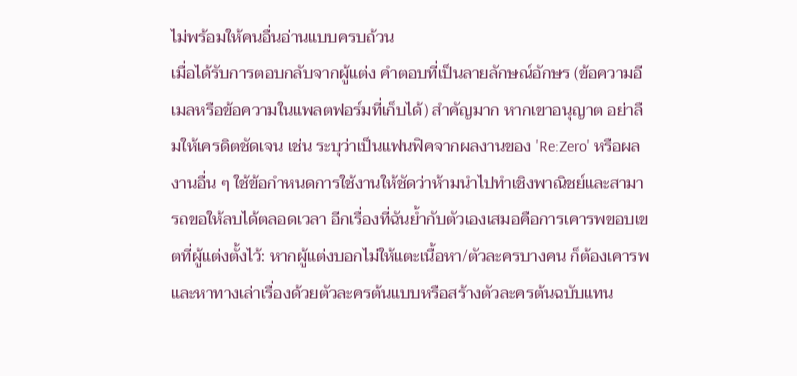ไม่พร้อมให้คนอื่นอ่านแบบครบถ้วน
เมื่อได้รับการตอบกลับจากผู้แต่ง คำตอบที่เป็นลายลักษณ์อักษร (ข้อความอีเมลหรือข้อความในแพลตฟอร์มที่เก็บได้) สำคัญมาก หากเขาอนุญาต อย่าลืมให้เครดิตชัดเจน เช่น ระบุว่าเป็นแฟนฟิคจากผลงานของ 'Re:Zero' หรือผลงานอื่น ๆ ใช้ข้อกำหนดการใช้งานให้ชัดว่าห้ามนำไปทำเชิงพาณิชย์และสามารถขอให้ลบได้ตลอดเวลา อีกเรื่องที่ฉันย้ำกับตัวเองเสมอคือการเคารพขอบเขตที่ผู้แต่งตั้งไว้: หากผู้แต่งบอกไม่ให้แตะเนื้อหา/ตัวละครบางคน ก็ต้องเคารพและหาทางเล่าเรื่องด้วยตัวละครต้นแบบหรือสร้างตัวละครต้นฉบับแทน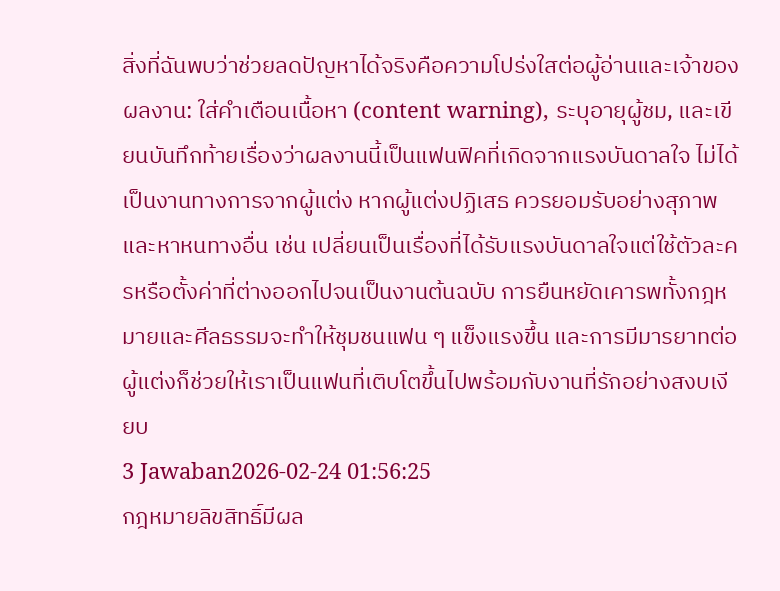สิ่งที่ฉันพบว่าช่วยลดปัญหาได้จริงคือความโปร่งใสต่อผู้อ่านและเจ้าของผลงาน: ใส่คำเตือนเนื้อหา (content warning), ระบุอายุผู้ชม, และเขียนบันทึกท้ายเรื่องว่าผลงานนี้เป็นแฟนฟิคที่เกิดจากแรงบันดาลใจ ไม่ได้เป็นงานทางการจากผู้แต่ง หากผู้แต่งปฏิเสธ ควรยอมรับอย่างสุภาพและหาหนทางอื่น เช่น เปลี่ยนเป็นเรื่องที่ได้รับแรงบันดาลใจแต่ใช้ตัวละครหรือตั้งค่าที่ต่างออกไปจนเป็นงานต้นฉบับ การยืนหยัดเคารพทั้งกฎหมายและศีลธรรมจะทำให้ชุมชนแฟน ๆ แข็งแรงขึ้น และการมีมารยาทต่อผู้แต่งก็ช่วยให้เราเป็นแฟนที่เติบโตขึ้นไปพร้อมกับงานที่รักอย่างสงบเงียบ
3 Jawaban2026-02-24 01:56:25
กฎหมายลิขสิทธิ์มีผล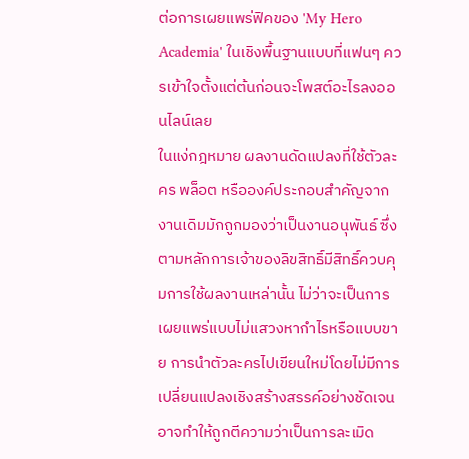ต่อการเผยแพร่ฟิคของ 'My Hero Academia' ในเชิงพื้นฐานแบบที่แฟนๆ ควรเข้าใจตั้งแต่ต้นก่อนจะโพสต์อะไรลงออนไลน์เลย
ในแง่กฎหมาย ผลงานดัดแปลงที่ใช้ตัวละคร พล็อต หรือองค์ประกอบสำคัญจากงานเดิมมักถูกมองว่าเป็นงานอนุพันธ์ ซึ่งตามหลักการเจ้าของลิขสิทธิ์มีสิทธิ์ควบคุมการใช้ผลงานเหล่านั้น ไม่ว่าจะเป็นการเผยแพร่แบบไม่แสวงหากำไรหรือแบบขาย การนำตัวละครไปเขียนใหม่โดยไม่มีการเปลี่ยนแปลงเชิงสร้างสรรค์อย่างชัดเจนอาจทำให้ถูกตีความว่าเป็นการละเมิด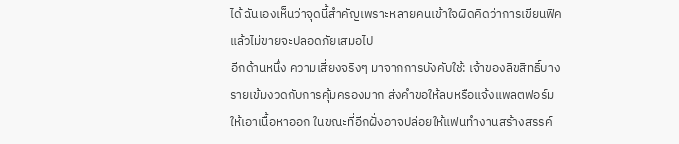ได้ ฉันเองเห็นว่าจุดนี้สำคัญเพราะหลายคนเข้าใจผิดคิดว่าการเขียนฟิคแล้วไม่ขายจะปลอดภัยเสมอไป
อีกด้านหนึ่ง ความเสี่ยงจริงๆ มาจากการบังคับใช้: เจ้าของลิขสิทธิ์บางรายเข้มงวดกับการคุ้มครองมาก ส่งคำขอให้ลบหรือแจ้งแพลตฟอร์มให้เอาเนื้อหาออก ในขณะที่อีกฝั่งอาจปล่อยให้แฟนทำงานสร้างสรรค์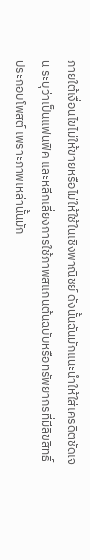ภายใต้เงื่อนไขไม่ให้ขายหรือไม่ให้ใช้ในเชิงพาณิชย์ ดังนั้นฉันมักแนะนำให้ใส่เครดิตชัดเจน ระบุว่าเป็นแฟนฟิค และหลีกเลี่ยงการใช้ภาพสแกนต้นฉบับหรือทรัพยากรที่มีลิขสิทธิ์ประกอบโพสต์ เพราะภาพเหล่านั้นมัก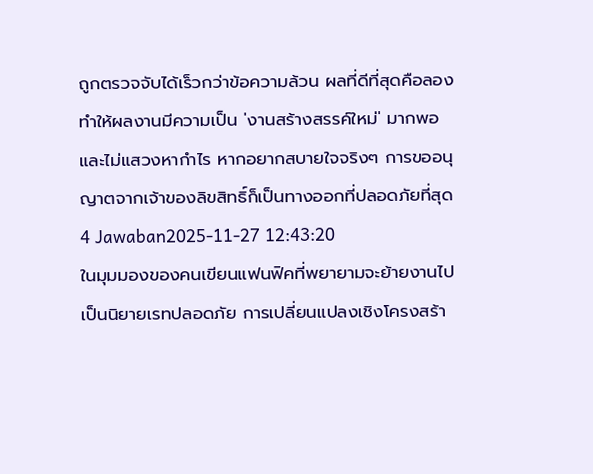ถูกตรวจจับได้เร็วกว่าข้อความล้วน ผลที่ดีที่สุดคือลองทำให้ผลงานมีความเป็น 'งานสร้างสรรค์ใหม่' มากพอและไม่แสวงหากำไร หากอยากสบายใจจริงๆ การขออนุญาตจากเจ้าของลิขสิทธิ์ก็เป็นทางออกที่ปลอดภัยที่สุด
4 Jawaban2025-11-27 12:43:20
ในมุมมองของคนเขียนแฟนฟิคที่พยายามจะย้ายงานไปเป็นนิยายเรทปลอดภัย การเปลี่ยนแปลงเชิงโครงสร้า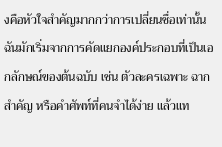งคือหัวใจสำคัญมากกว่าการเปลี่ยนชื่อเท่านั้น
ฉันมักเริ่มจากการคัดแยกองค์ประกอบที่เป็นเอกลักษณ์ของต้นฉบับ เช่น ตัวละครเฉพาะ ฉากสำคัญ หรือคำศัพท์ที่คนจำได้ง่าย แล้วแท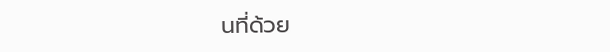นที่ด้วย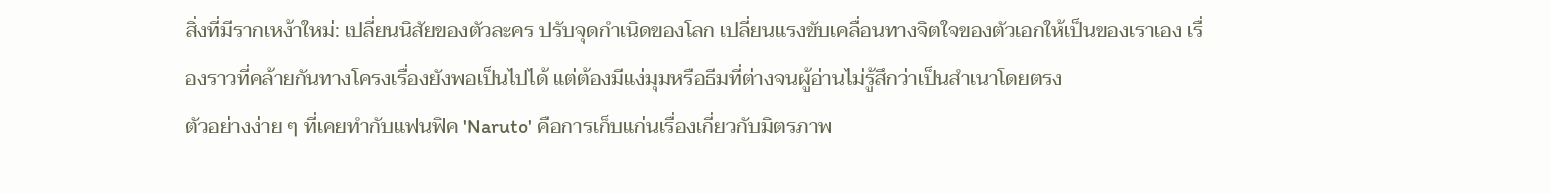สิ่งที่มีรากเหง้าใหม่: เปลี่ยนนิสัยของตัวละคร ปรับจุดกำเนิดของโลก เปลี่ยนแรงขับเคลื่อนทางจิตใจของตัวเอกให้เป็นของเราเอง เรื่องราวที่คล้ายกันทางโครงเรื่องยังพอเป็นไปได้ แต่ต้องมีแง่มุมหรือธีมที่ต่างจนผู้อ่านไม่รู้สึกว่าเป็นสำเนาโดยตรง
ตัวอย่างง่าย ๆ ที่เคยทำกับแฟนฟิค 'Naruto' คือการเก็บแก่นเรื่องเกี่ยวกับมิตรภาพ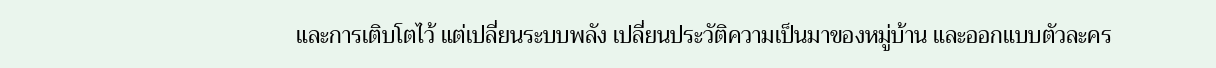และการเติบโตไว้ แต่เปลี่ยนระบบพลัง เปลี่ยนประวัติความเป็นมาของหมู่บ้าน และออกแบบตัวละคร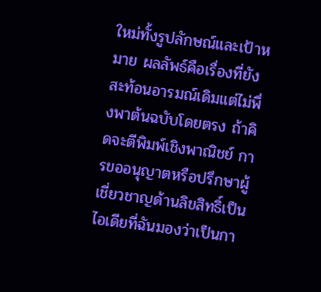ใหม่ทั้งรูปลักษณ์และเป้าหมาย ผลลัพธ์คือเรื่องที่ยังสะท้อนอารมณ์เดิมแต่ไม่พึ่งพาต้นฉบับโดยตรง ถ้าคิดจะตีพิมพ์เชิงพาณิชย์ การขออนุญาตหรือปรึกษาผู้เชี่ยวชาญด้านลิขสิทธิ์เป็นไอเดียที่ฉันมองว่าเป็นกา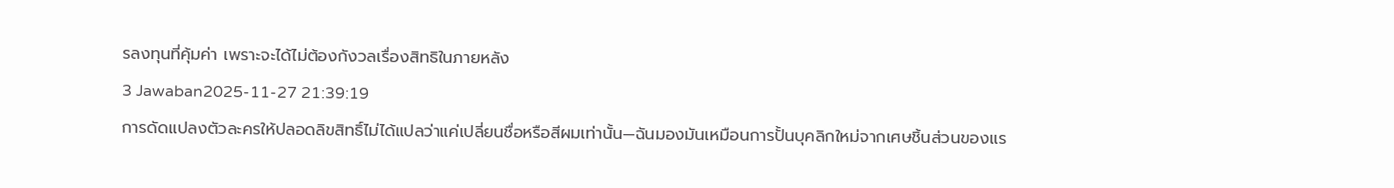รลงทุนที่คุ้มค่า เพราะจะได้ไม่ต้องกังวลเรื่องสิทธิในภายหลัง
3 Jawaban2025-11-27 21:39:19
การดัดแปลงตัวละครให้ปลอดลิขสิทธิ์ไม่ได้แปลว่าแค่เปลี่ยนชื่อหรือสีผมเท่านั้น—ฉันมองมันเหมือนการปั้นบุคลิกใหม่จากเศษชิ้นส่วนของแร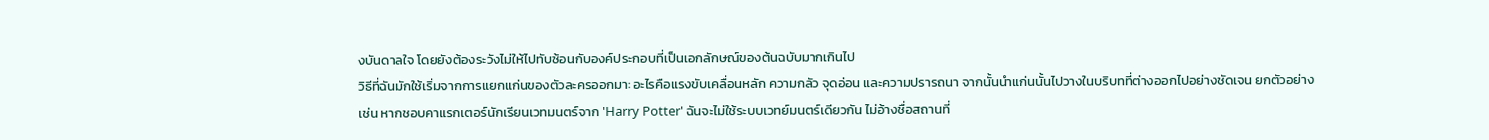งบันดาลใจ โดยยังต้องระวังไม่ให้ไปทับซ้อนกับองค์ประกอบที่เป็นเอกลักษณ์ของต้นฉบับมากเกินไป
วิธีที่ฉันมักใช้เริ่มจากการแยกแก่นของตัวละครออกมา: อะไรคือแรงขับเคลื่อนหลัก ความกลัว จุดอ่อน และความปรารถนา จากนั้นนำแก่นนั้นไปวางในบริบทที่ต่างออกไปอย่างชัดเจน ยกตัวอย่างเช่น หากชอบคาแรกเตอร์นักเรียนเวทมนตร์จาก 'Harry Potter' ฉันจะไม่ใช้ระบบเวทย์มนตร์เดียวกัน ไม่อ้างชื่อสถานที่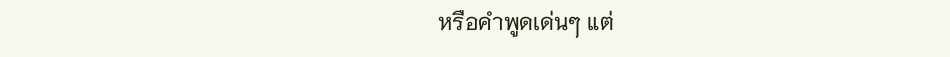หรือคำพูดเด่นๆ แต่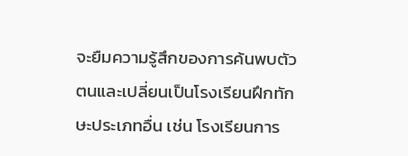จะยืมความรู้สึกของการค้นพบตัวตนและเปลี่ยนเป็นโรงเรียนฝึกทักษะประเภทอื่น เช่น โรงเรียนการ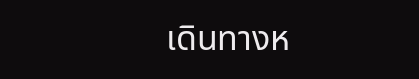เดินทางห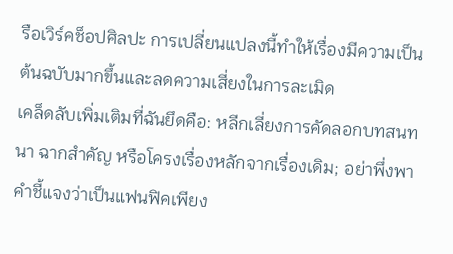รือเวิร์คช็อปศิลปะ การเปลี่ยนแปลงนี้ทำให้เรื่องมีความเป็นต้นฉบับมากขึ้นและลดความเสี่ยงในการละเมิด
เคล็ดลับเพิ่มเติมที่ฉันยึดคือ: หลีกเลี่ยงการคัดลอกบทสนทนา ฉากสำคัญ หรือโครงเรื่องหลักจากเรื่องเดิม; อย่าพึ่งพาคำชี้แจงว่าเป็นแฟนฟิคเพียง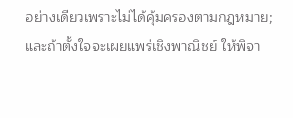อย่างเดียวเพราะไม่ได้คุ้มครองตามกฎหมาย; และถ้าตั้งใจจะเผยแพร่เชิงพาณิชย์ ให้พิจา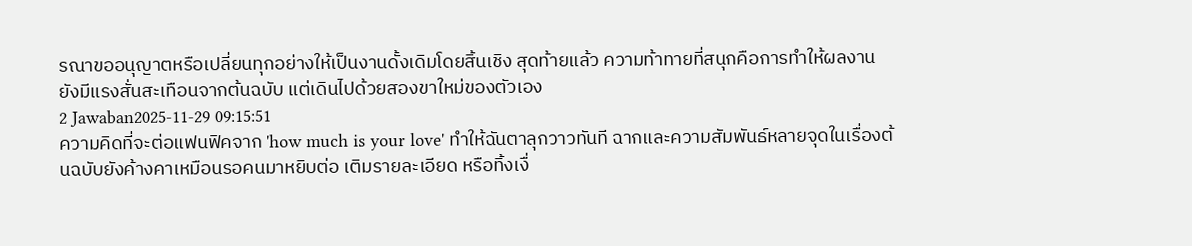รณาขออนุญาตหรือเปลี่ยนทุกอย่างให้เป็นงานดั้งเดิมโดยสิ้นเชิง สุดท้ายแล้ว ความท้าทายที่สนุกคือการทำให้ผลงานยังมีแรงสั่นสะเทือนจากต้นฉบับ แต่เดินไปด้วยสองขาใหม่ของตัวเอง
2 Jawaban2025-11-29 09:15:51
ความคิดที่จะต่อแฟนฟิคจาก 'how much is your love' ทำให้ฉันตาลุกวาวทันที ฉากและความสัมพันธ์หลายจุดในเรื่องต้นฉบับยังค้างคาเหมือนรอคนมาหยิบต่อ เติมรายละเอียด หรือทิ้งเงื่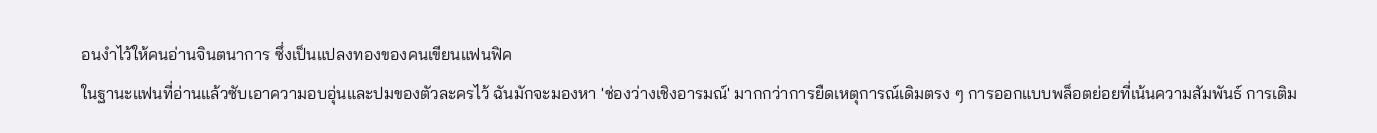อนงำไว้ให้คนอ่านจินตนาการ ซึ่งเป็นแปลงทองของคนเขียนแฟนฟิค
ในฐานะแฟนที่อ่านแล้วซับเอาความอบอุ่นและปมของตัวละครไว้ ฉันมักจะมองหา 'ช่องว่างเชิงอารมณ์' มากกว่าการยืดเหตุการณ์เดิมตรง ๆ การออกแบบพล็อตย่อยที่เน้นความสัมพันธ์ การเติม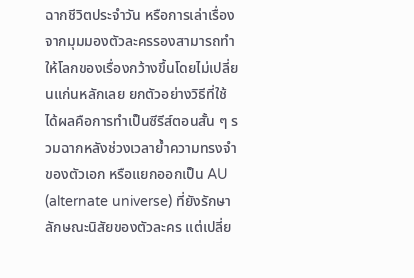ฉากชีวิตประจำวัน หรือการเล่าเรื่องจากมุมมองตัวละครรองสามารถทำให้โลกของเรื่องกว้างขึ้นโดยไม่เปลี่ยนแก่นหลักเลย ยกตัวอย่างวิธีที่ใช้ได้ผลคือการทำเป็นซีรีส์ตอนสั้น ๆ รวมฉากหลังช่วงเวลาย้ำความทรงจำของตัวเอก หรือแยกออกเป็น AU (alternate universe) ที่ยังรักษาลักษณะนิสัยของตัวละคร แต่เปลี่ย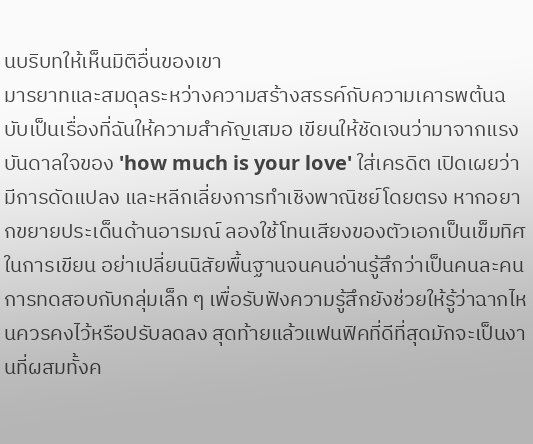นบริบทให้เห็นมิติอื่นของเขา
มารยาทและสมดุลระหว่างความสร้างสรรค์กับความเคารพต้นฉบับเป็นเรื่องที่ฉันให้ความสำคัญเสมอ เขียนให้ชัดเจนว่ามาจากแรงบันดาลใจของ 'how much is your love' ใส่เครดิต เปิดเผยว่ามีการดัดแปลง และหลีกเลี่ยงการทำเชิงพาณิชย์โดยตรง หากอยากขยายประเด็นด้านอารมณ์ ลองใช้โทนเสียงของตัวเอกเป็นเข็มทิศในการเขียน อย่าเปลี่ยนนิสัยพื้นฐานจนคนอ่านรู้สึกว่าเป็นคนละคน การทดสอบกับกลุ่มเล็ก ๆ เพื่อรับฟังความรู้สึกยังช่วยให้รู้ว่าฉากไหนควรคงไว้หรือปรับลดลง สุดท้ายแล้วแฟนฟิคที่ดีที่สุดมักจะเป็นงานที่ผสมทั้งค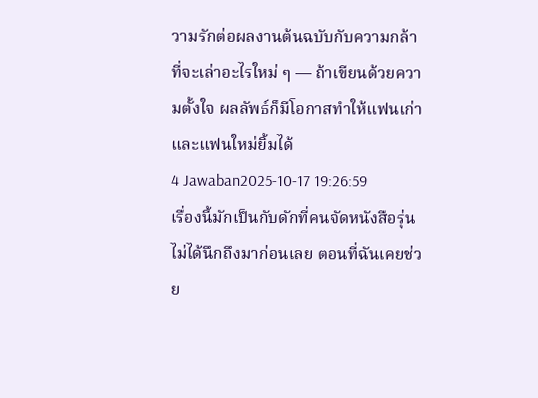วามรักต่อผลงานต้นฉบับกับความกล้าที่จะเล่าอะไรใหม่ ๆ — ถ้าเขียนด้วยความตั้งใจ ผลลัพธ์ก็มีโอกาสทำให้แฟนเก่าและแฟนใหม่ยิ้มได้
4 Jawaban2025-10-17 19:26:59
เรื่องนี้มักเป็นกับดักที่คนจัดหนังสือรุ่นไม่ได้นึกถึงมาก่อนเลย ตอนที่ฉันเคยช่วย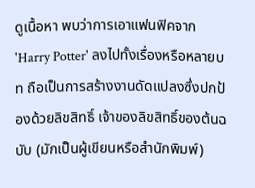ดูเนื้อหา พบว่าการเอาแฟนฟิคจาก 'Harry Potter' ลงไปทั้งเรื่องหรือหลายบท ถือเป็นการสร้างงานดัดแปลงซึ่งปกป้องด้วยลิขสิทธิ์ เจ้าของลิขสิทธิ์ของต้นฉบับ (มักเป็นผู้เขียนหรือสำนักพิมพ์)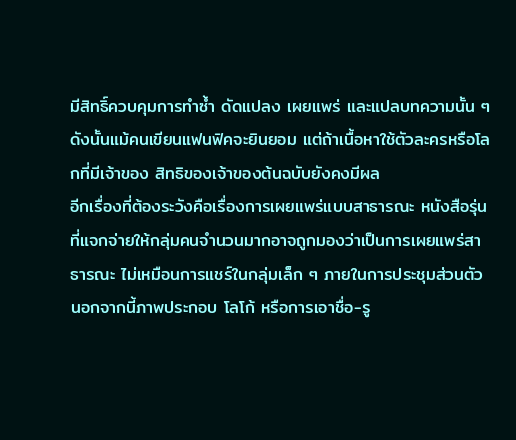มีสิทธิ์ควบคุมการทำซ้ำ ดัดแปลง เผยแพร่ และแปลบทความนั้น ๆ ดังนั้นแม้คนเขียนแฟนฟิคจะยินยอม แต่ถ้าเนื้อหาใช้ตัวละครหรือโลกที่มีเจ้าของ สิทธิของเจ้าของต้นฉบับยังคงมีผล
อีกเรื่องที่ต้องระวังคือเรื่องการเผยแพร่แบบสาธารณะ หนังสือรุ่นที่แจกจ่ายให้กลุ่มคนจำนวนมากอาจถูกมองว่าเป็นการเผยแพร่สาธารณะ ไม่เหมือนการแชร์ในกลุ่มเล็ก ๆ ภายในการประชุมส่วนตัว นอกจากนี้ภาพประกอบ โลโก้ หรือการเอาชื่อ-รู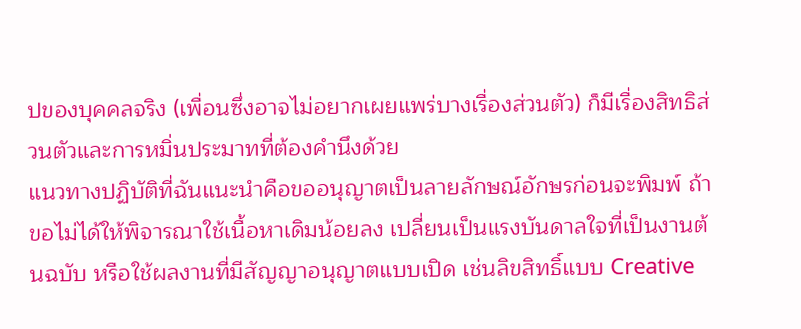ปของบุคคลจริง (เพื่อนซึ่งอาจไม่อยากเผยแพร่บางเรื่องส่วนตัว) ก็มีเรื่องสิทธิส่วนตัวและการหมิ่นประมาทที่ต้องคำนึงด้วย
แนวทางปฏิบัติที่ฉันแนะนำคือขออนุญาตเป็นลายลักษณ์อักษรก่อนจะพิมพ์ ถ้าขอไม่ได้ให้พิจารณาใช้เนื้อหาเดิมน้อยลง เปลี่ยนเป็นแรงบันดาลใจที่เป็นงานต้นฉบับ หรือใช้ผลงานที่มีสัญญาอนุญาตแบบเปิด เช่นลิขสิทธิ์แบบ Creative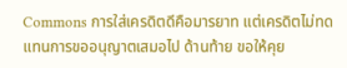Commons การใส่เครดิตดีคือมารยาท แต่เครดิตไม่ทดแทนการขออนุญาตเสมอไป ด้านท้าย ขอให้คุย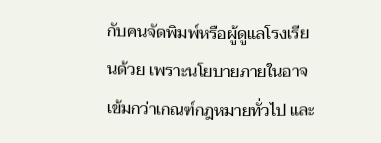กับคนจัดพิมพ์หรือผู้ดูแลโรงเรียนด้วย เพราะนโยบายภายในอาจเข้มกว่าเกณฑ์กฎหมายทั่วไป และ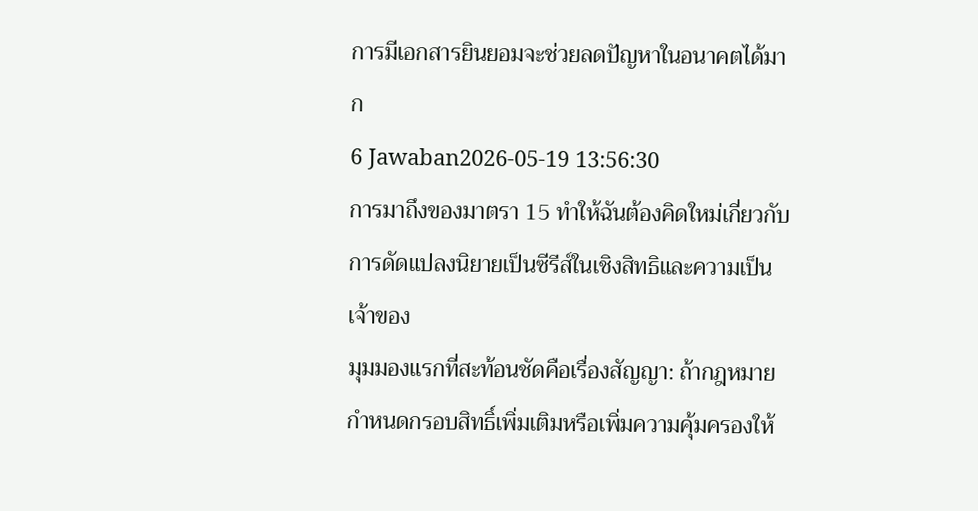การมีเอกสารยินยอมจะช่วยลดปัญหาในอนาคตได้มาก
6 Jawaban2026-05-19 13:56:30
การมาถึงของมาตรา 15 ทำให้ฉันต้องคิดใหม่เกี่ยวกับการดัดแปลงนิยายเป็นซีรีส์ในเชิงสิทธิและความเป็นเจ้าของ
มุมมองแรกที่สะท้อนชัดคือเรื่องสัญญา: ถ้ากฎหมายกำหนดกรอบสิทธิ์เพิ่มเติมหรือเพิ่มความคุ้มครองให้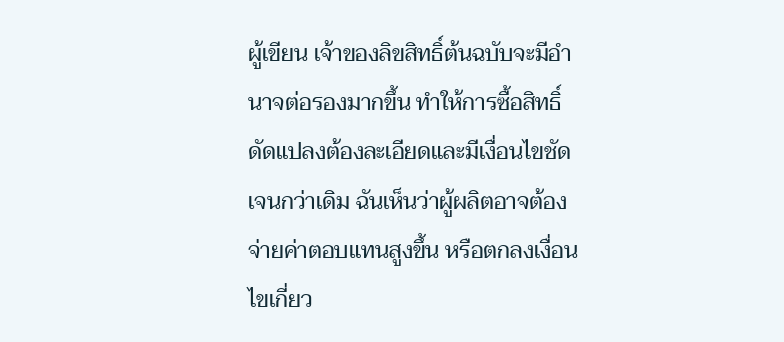ผู้เขียน เจ้าของลิขสิทธิ์ต้นฉบับจะมีอำนาจต่อรองมากขึ้น ทำให้การซื้อสิทธิ์ดัดแปลงต้องละเอียดและมีเงื่อนไขชัดเจนกว่าเดิม ฉันเห็นว่าผู้ผลิตอาจต้องจ่ายค่าตอบแทนสูงขึ้น หรือตกลงเงื่อนไขเกี่ยว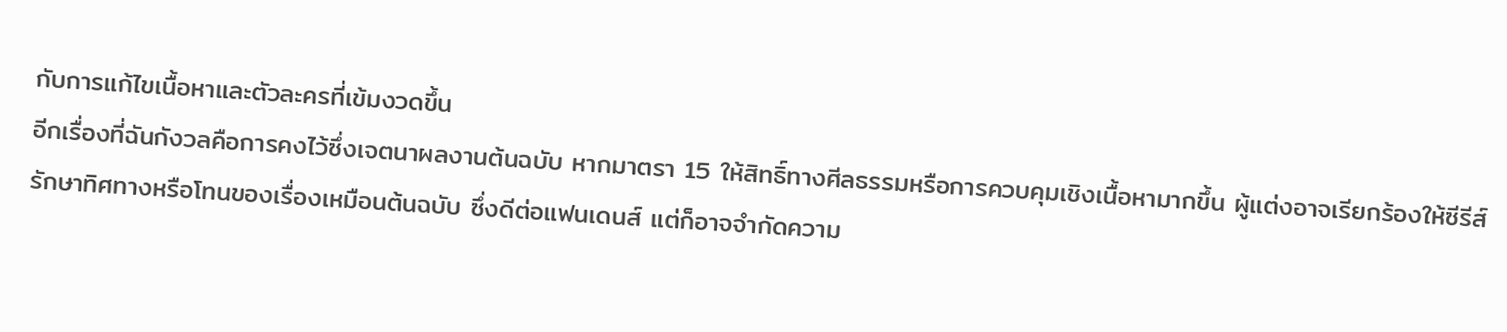กับการแก้ไขเนื้อหาและตัวละครที่เข้มงวดขึ้น
อีกเรื่องที่ฉันกังวลคือการคงไว้ซึ่งเจตนาผลงานต้นฉบับ หากมาตรา 15 ให้สิทธิ์ทางศีลธรรมหรือการควบคุมเชิงเนื้อหามากขึ้น ผู้แต่งอาจเรียกร้องให้ซีรีส์รักษาทิศทางหรือโทนของเรื่องเหมือนต้นฉบับ ซึ่งดีต่อแฟนเดนส์ แต่ก็อาจจำกัดความ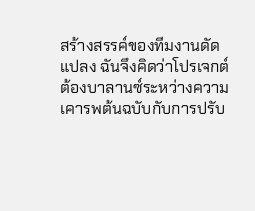สร้างสรรค์ของทีมงานดัดแปลง ฉันจึงคิดว่าโปรเจกต์ต้องบาลานซ์ระหว่างความเคารพต้นฉบับกับการปรับ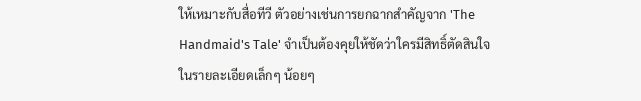ให้เหมาะกับสื่อทีวี ตัวอย่างเช่นการยกฉากสำคัญจาก 'The Handmaid's Tale' จำเป็นต้องคุยให้ชัดว่าใครมีสิทธิ์ตัดสินใจในรายละเอียดเล็กๆ น้อยๆ